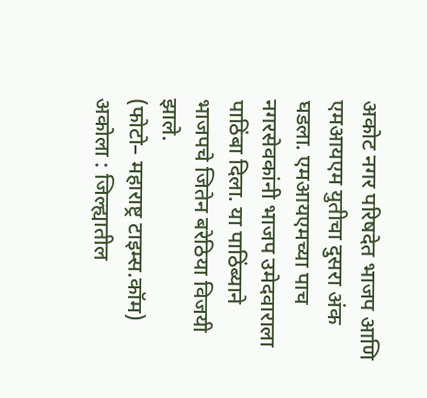अकोट नगर परिषदेत भाजप आणि एमआयएम युतीचा दुसरा अंक घडला. एमआयएमच्या पाच नगरसेवकांनी भाजप उमेदवाराला पाठिंबा दिला. या पाठिंब्याने भाजपचे जितेन बरेठिया विजयी झाले.
(फोटो– महाराष्ट्र टाइम्स.कॉम)
अकोला : जिल्ह्यातील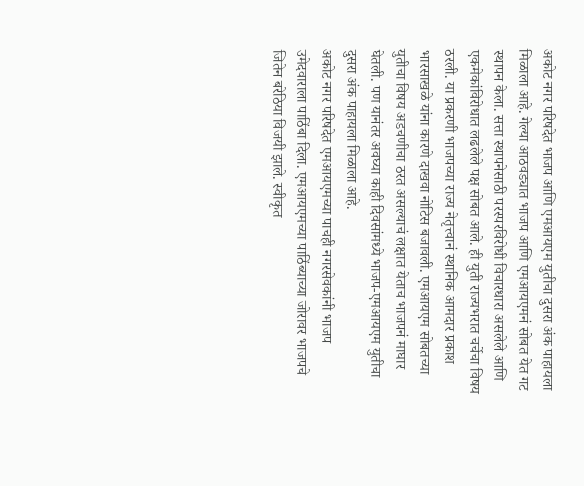अकोट नगर परिषदेत भाजप आणि एमआयएम युतीचा दुसरा अंक पाहायला मिळाला आहे. गेल्या आठवड्यात भाजप आणि एमआयएमनं सोबत येत गट स्थापन केला. सत्ता स्थापनेसाठी परस्परविरोधी विचारधारा असलेले आणि एकमेकांविरोधात लढलेले पक्ष सोबत आले. ही युती राज्यभरात चर्चेचा विषय ठरली. या प्रकरणी भाजपच्या राज्य नेतृत्त्वानं स्थानिक आमदार प्रकाश भारसाखळे यांना कारणे दाखवा नोटिस बजावली. एमआयएम सोबतच्या युतीचा विषय अडचणीचा ठरत असल्याचं लक्षात येताच भाजपनं माघार घेतली. पण यानंतर अवघ्या काही दिवसांमध्ये भाजप-एमआयएम युतीचा दुसरा अंक पाहायला मिळाला आहे.
अकोट नगर परिषदेत एमआयएमच्या पाचही नगरसेवकांनी भाजप उमेदवाराला पाठिंबा दिला. एमआयएमच्या पाठिंब्याच्या जोरावर भाजपचे जितेन बरेठिया विजयी झाले. स्वीकृत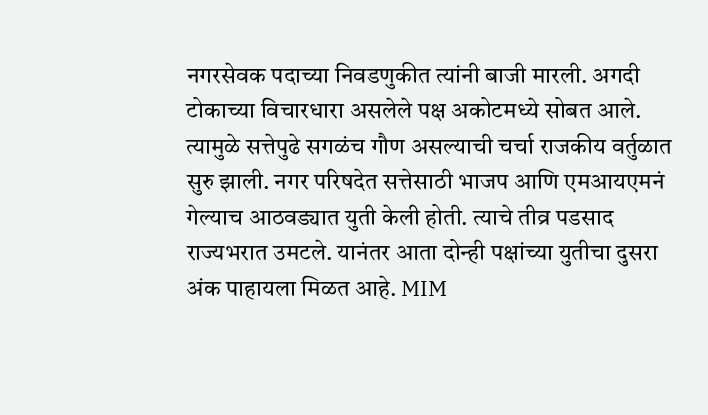नगरसेवक पदाच्या निवडणुकीत त्यांनी बाजी मारली. अगदी टोकाच्या विचारधारा असलेले पक्ष अकोटमध्ये सोबत आले. त्यामुळे सत्तेपुढे सगळंच गौण असल्याची चर्चा राजकीय वर्तुळात सुरु झाली. नगर परिषदेत सत्तेसाठी भाजप आणि एमआयएमनं गेल्याच आठवड्यात युती केली होती. त्याचे तीव्र पडसाद राज्यभरात उमटले. यानंतर आता दोन्ही पक्षांच्या युतीचा दुसरा अंक पाहायला मिळत आहे. MIM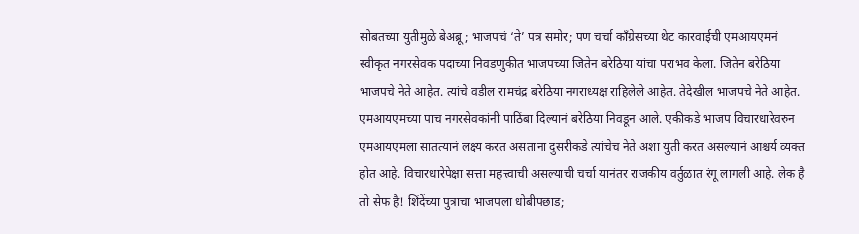सोबतच्या युतीमुळे बेअब्रू; भाजपचं ‘ते’ पत्र समोर; पण चर्चा काँग्रेसच्या थेट कारवाईची एमआयएमनं स्वीकृत नगरसेवक पदाच्या निवडणुकीत भाजपच्या जितेन बरेठिया यांचा पराभव केला. जितेन बरेठिया भाजपचे नेते आहेत. त्यांचे वडील रामचंद्र बरेठिया नगराध्यक्ष राहिलेले आहेत. तेदेखील भाजपचे नेते आहेत. एमआयएमच्या पाच नगरसेवकांनी पाठिंबा दिल्यानं बरेठिया निवडून आले. एकीकडे भाजप विचारधारेवरुन एमआयएमला सातत्यानं लक्ष्य करत असताना दुसरीकडे त्यांचेच नेते अशा युती करत असल्यानं आश्चर्य व्यक्त होत आहे. विचारधारेपेक्षा सत्ता महत्त्वाची असल्याची चर्चा यानंतर राजकीय वर्तुळात रंगू लागली आहे. लेक है तो सेफ है! शिंदेंच्या पुत्राचा भाजपला धोबीपछाड;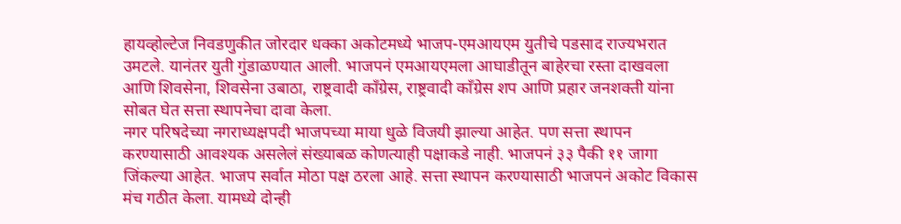हायव्होल्टेज निवडणुकीत जोरदार धक्का अकोटमध्ये भाजप-एमआयएम युतीचे पडसाद राज्यभरात उमटले. यानंतर युती गुंडाळण्यात आली. भाजपनं एमआयएमला आघाडीतून बाहेरचा रस्ता दाखवला आणि शिवसेना, शिवसेना उबाठा, राष्ट्रवादी काँग्रेस, राष्ट्रवादी काँग्रेस शप आणि प्रहार जनशक्ती यांना सोबत घेत सत्ता स्थापनेचा दावा केला.
नगर परिषदेच्या नगराध्यक्षपदी भाजपच्या माया धुळे विजयी झाल्या आहेत. पण सत्ता स्थापन करण्यासाठी आवश्यक असलेलं संख्याबळ कोणत्याही पक्षाकडे नाही. भाजपनं ३३ पैकी ११ जागा जिंकल्या आहेत. भाजप सर्वात मोठा पक्ष ठरला आहे. सत्ता स्थापन करण्यासाठी भाजपनं अकोट विकास मंच गठीत केला. यामध्ये दोन्ही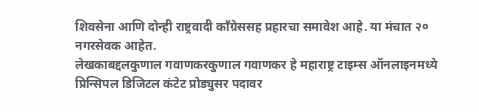शिवसेना आणि दोन्ही राष्ट्रवादी काँग्रेससह प्रहारचा समावेश आहे. या मंचात २० नगरसेवक आहेत.
लेखकाबद्दलकुणाल गवाणकरकुणाल गवाणकर हे महाराष्ट्र टाइम्स ऑनलाइनमध्ये प्रिन्सिपल डिजिटल कंटेट प्रोड्युसर पदावर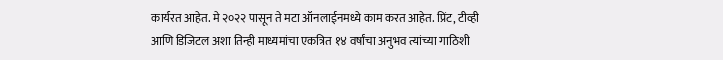कार्यरत आहेत. मे २०२२ पासून ते मटा ऑनलाईनमध्ये काम करत आहेत. प्रिंट, टीव्ही आणि डिजिटल अशा तिन्ही माध्यमांचा एकत्रित १४ वर्षांचा अनुभव त्यांच्या गाठिशी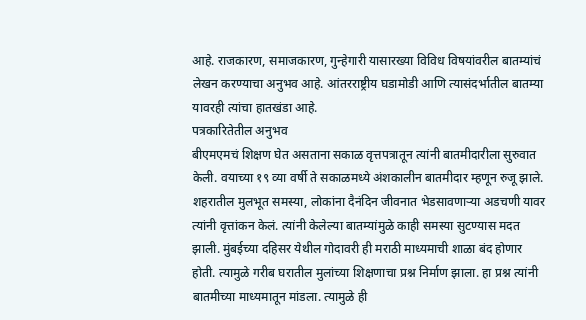आहे. राजकारण, समाजकारण, गुन्हेगारी यासारख्या विविध विषयांवरील बातम्यांचं लेखन करण्याचा अनुभव आहे. आंतरराष्ट्रीय घडामोडी आणि त्यासंदर्भातील बातम्या यावरही त्यांचा हातखंडा आहे.
पत्रकारितेतील अनुभव
बीएमएमचं शिक्षण घेत असताना सकाळ वृत्तपत्रातून त्यांनी बातमीदारीला सुरुवात केली. वयाच्या १९ व्या वर्षी ते सकाळमध्ये अंशकालीन बातमीदार म्हणून रुजू झाले. शहरातील मुलभूत समस्या, लोकांना दैनंदिन जीवनात भेडसावणाऱ्या अडचणी यावर त्यांनी वृत्तांकन केलं. त्यांनी केलेल्या बातम्यांमुळे काही समस्या सुटण्यास मदत झाली. मुंबईच्या दहिसर येथील गोदावरी ही मराठी माध्यमाची शाळा बंद होणार होती. त्यामुळे गरीब घरातील मुलांच्या शिक्षणाचा प्रश्न निर्माण झाला. हा प्रश्न त्यांनी बातमीच्या माध्यमातून मांडला. त्यामुळे ही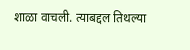शाळा वाचली. त्याबद्दल तिथल्या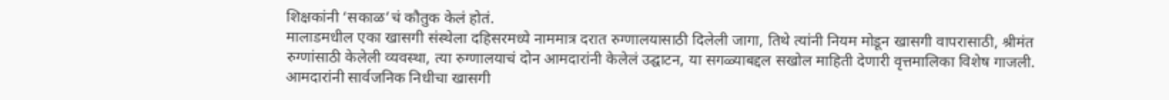शिक्षकांनी ‘सकाळ’चं कौतुक केलं होतं.
मालाडमधील एका खासगी संस्थेला दहिसरमध्ये नाममात्र दरात रुग्णालयासाठी दिलेली जागा, तिथे त्यांनी नियम मोडून खासगी वापरासाठी, श्रीमंत रुग्णांसाठी केलेली व्यवस्था, त्या रुग्णालयाचं दोन आमदारांनी केलेलं उद्घाटन, या सगळ्याबद्दल सखोल माहिती देणारी वृत्तमालिका विशेष गाजली. आमदारांनी सार्वजनिक निधीचा खासगी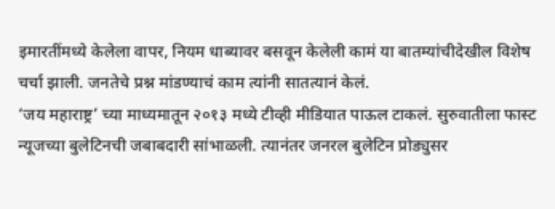इमारतींमध्ये केलेला वापर, नियम धाब्यावर बसवून केलेली कामं या बातम्यांचीदेखील विशेष चर्चा झाली. जनतेचे प्रश्न मांडण्याचं काम त्यांनी सातत्यानं केलं.
‘जय महाराष्ट्र’ च्या माध्यमातून २०१३ मध्ये टीव्ही मीडियात पाऊल टाकलं. सुरुवातीला फास्ट न्यूजच्या बुलेटिनची जबाबदारी सांभाळली. त्यानंतर जनरल बुलेटिन प्रोड्युसर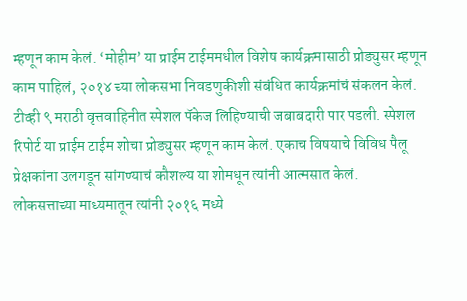म्हणून काम केलं. ‘मोहीम’ या प्राईम टाईममधील विशेष कार्यक्रमासाठी प्रोड्युसर म्हणून काम पाहिलं, २०१४ च्या लोकसभा निवडणुकीशी संबंधित कार्यक्रमांचं संकलन केलं.
टीव्ही ९ मराठी वृत्तवाहिनीत स्पेशल पॅकेज लिहिण्याची जबाबदारी पार पडली. स्पेशल रिपोर्ट या प्राईम टाईम शोचा प्रोड्युसर म्हणून काम केलं. एकाच विषयाचे विविध पैलू प्रेक्षकांना उलगडून सांगण्याचं कौशल्य या शोमधून त्यांनी आत्मसात केलं.
लोकसत्ताच्या माध्यमातून त्यांनी २०१६ मध्ये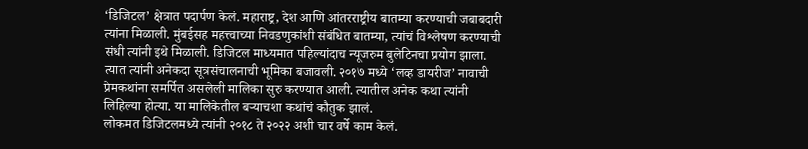‘डिजिटल’ क्षेत्रात पदार्पण केलं. महाराष्ट्र, देश आणि आंतरराष्ट्रीय बातम्या करण्याची जबाबदारी त्यांना मिळाली. मुंबईसह महत्त्वाच्या निवडणुकांशी संबंधित बातम्या, त्यांचं विश्लेषण करण्याची संधी त्यांनी इथे मिळाली. डिजिटल माध्यमात पहिल्यांदाच न्यूजरुम बुलेटिनचा प्रयोग झाला. त्यात त्यांनी अनेकदा सूत्रसंचालनाची भूमिका बजावली. २०१७ मध्ये ‘लव्ह डायरीज’ नावाची प्रेमकथांना समर्पित असलेली मालिका सुरु करण्यात आली. त्यातील अनेक कथा त्यांनी लिहिल्या होत्या. या मालिकेतील बऱ्याचशा कथांचं कौतुक झालं.
लोकमत डिजिटलमध्ये त्यांनी २०१८ ते २०२२ अशी चार वर्षे काम केलं.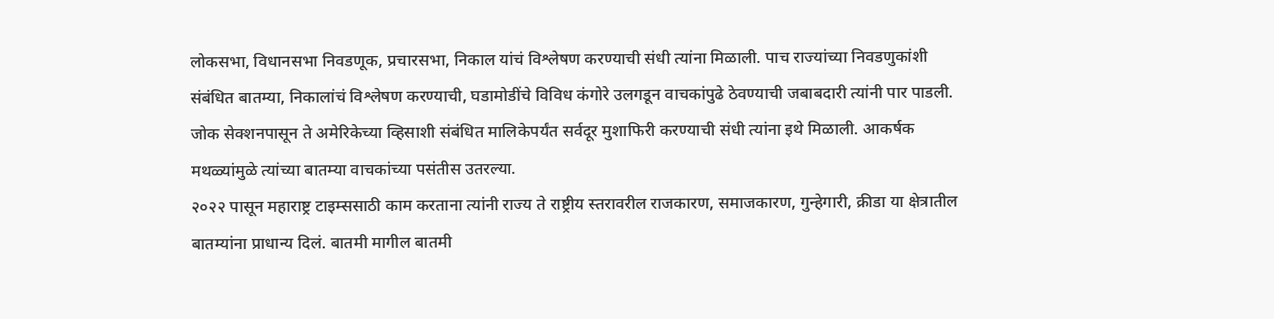लोकसभा, विधानसभा निवडणूक, प्रचारसभा, निकाल यांचं विश्लेषण करण्याची संधी त्यांना मिळाली. पाच राज्यांच्या निवडणुकांशी संबंधित बातम्या, निकालांचं विश्लेषण करण्याची, घडामोडींचे विविध कंगोरे उलगडून वाचकांपुढे ठेवण्याची जबाबदारी त्यांनी पार पाडली. जोक सेक्शनपासून ते अमेरिकेच्या व्हिसाशी संबंधित मालिकेपर्यंत सर्वदूर मुशाफिरी करण्याची संधी त्यांना इथे मिळाली. आकर्षक मथळ्यांमुळे त्यांच्या बातम्या वाचकांच्या पसंतीस उतरल्या.
२०२२ पासून महाराष्ट्र टाइम्ससाठी काम करताना त्यांनी राज्य ते राष्ट्रीय स्तरावरील राजकारण, समाजकारण, गुन्हेगारी, क्रीडा या क्षेत्रातील बातम्यांना प्राधान्य दिलं. बातमी मागील बातमी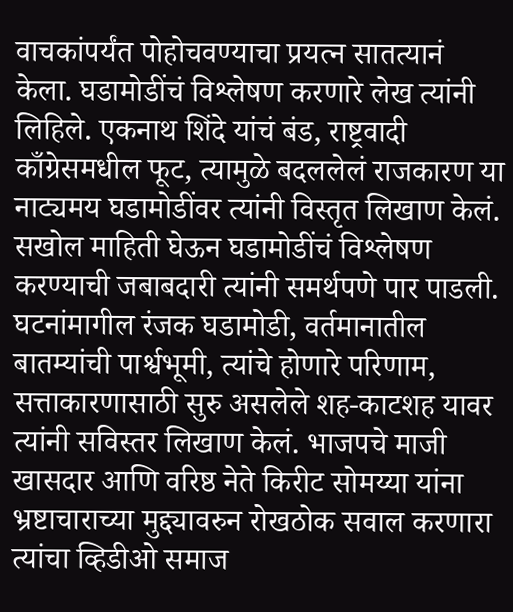वाचकांपर्यंत पोहोचवण्याचा प्रयत्न सातत्यानं केला. घडामोडींचं विश्लेषण करणारे लेख त्यांनी लिहिले. एकनाथ शिंदे यांचं बंड, राष्ट्रवादी काँग्रेसमधील फूट, त्यामुळे बदललेलं राजकारण या नाट्यमय घडामोडींवर त्यांनी विस्तृत लिखाण केलं. सखोल माहिती घेऊन घडामोडींचं विश्लेषण करण्याची जबाबदारी त्यांनी समर्थपणे पार पाडली. घटनांमागील रंजक घडामोडी, वर्तमानातील बातम्यांची पार्श्वभूमी, त्यांचे होणारे परिणाम, सत्ताकारणासाठी सुरु असलेले शह-काटशह यावर त्यांनी सविस्तर लिखाण केलं. भाजपचे माजी खासदार आणि वरिष्ठ नेते किरीट सोमय्या यांना भ्रष्टाचाराच्या मुद्द्यावरुन रोखठोक सवाल करणारा त्यांचा व्हिडीओ समाज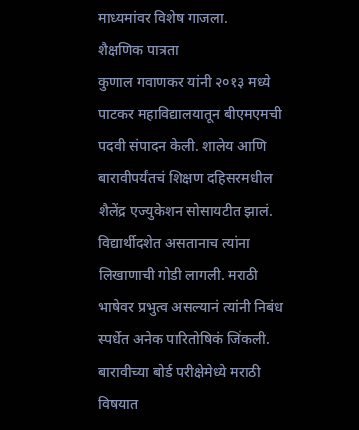माध्यमांवर विशेष गाजला.
शैक्षणिक पात्रता
कुणाल गवाणकर यांनी २०१३ मध्ये पाटकर महाविद्यालयातून बीएमएमची पदवी संपादन केली. शालेय आणि बारावीपर्यंतचं शिक्षण दहिसरमधील शैलेंद्र एज्युकेशन सोसायटीत झालं. विद्यार्थीदशेत असतानाच त्यांना लिखाणाची गोडी लागली. मराठी भाषेवर प्रभुत्व असल्यानं त्यांनी निबंध स्पर्धेत अनेक पारितोषिकं जिंकली. बारावीच्या बोर्ड परीक्षेमेध्ये मराठी विषयात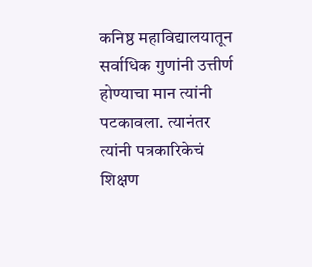कनिष्ठ महाविद्यालयातून सर्वाधिक गुणांनी उत्तीर्ण होण्याचा मान त्यांनी पटकावला. त्यानंतर त्यांनी पत्रकारिकेचं शिक्षण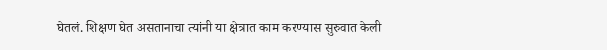घेतलं. शिक्षण घेत असतानाचा त्यांनी या क्षेत्रात काम करण्यास सुरुवात केली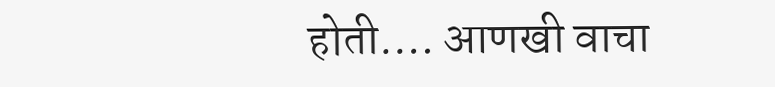होती.… आणखी वाचा